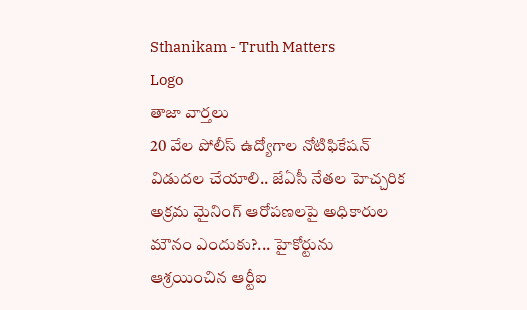Sthanikam - Truth Matters
Logo
తాజా వార్తలు
20 వేల పోలీస్ ఉద్యోగాల నోటిఫికేషన్ విడుదల చేయాలి.. జేఏసీ నేతల హెచ్చరిక అక్రమ మైనింగ్ ఆరోపణలపై అధికారుల మౌనం ఎందుకు?... హైకోర్టును ఆశ్రయించిన ఆర్టీఐ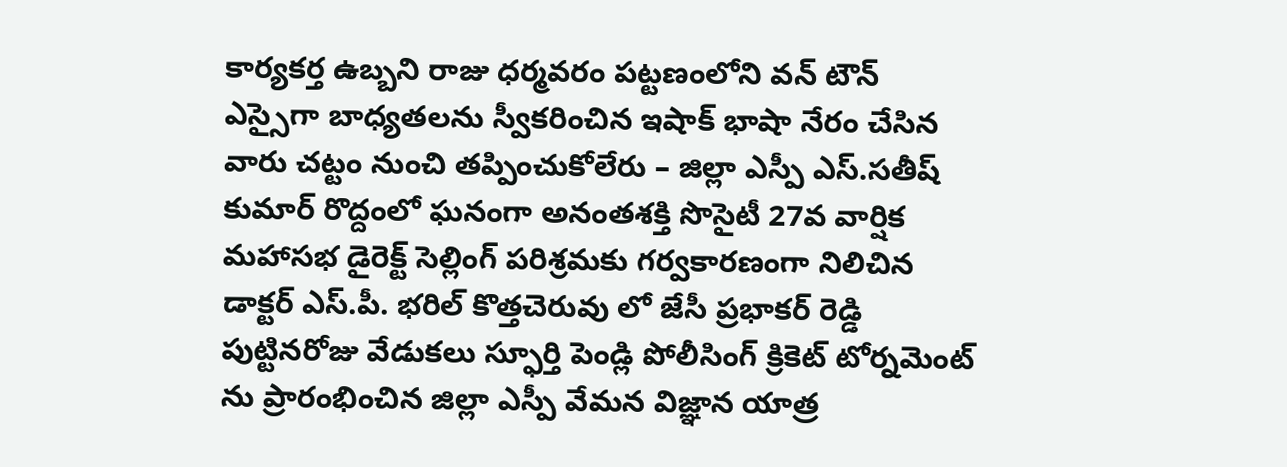కార్యకర్త ఉబ్బని రాజు ధర్మవరం పట్టణంలోని వన్ టౌన్ ఎస్సైగా బాధ్యతలను స్వీకరించిన ఇషాక్ భాషా నేరం చేసిన వారు చట్టం నుంచి తప్పించుకోలేరు – జిల్లా ఎస్పీ ఎస్.సతీష్ కుమార్ రొద్దంలో ఘనంగా అనంతశక్తి సొసైటీ 27వ వార్షిక మహాసభ డైరెక్ట్ సెల్లింగ్ పరిశ్రమకు గర్వకారణంగా నిలిచిన డాక్టర్ ఎస్.పీ. భరిల్ కొత్తచెరువు లో జేసీ ప్రభాకర్ రెడ్డి పుట్టినరోజు వేడుకలు స్ఫూర్తి పెండ్లి పోలీసింగ్ క్రికెట్ టోర్నమెంట్ ను ప్రారంభించిన జిల్లా ఎస్పీ వేమన విజ్ఞాన యాత్ర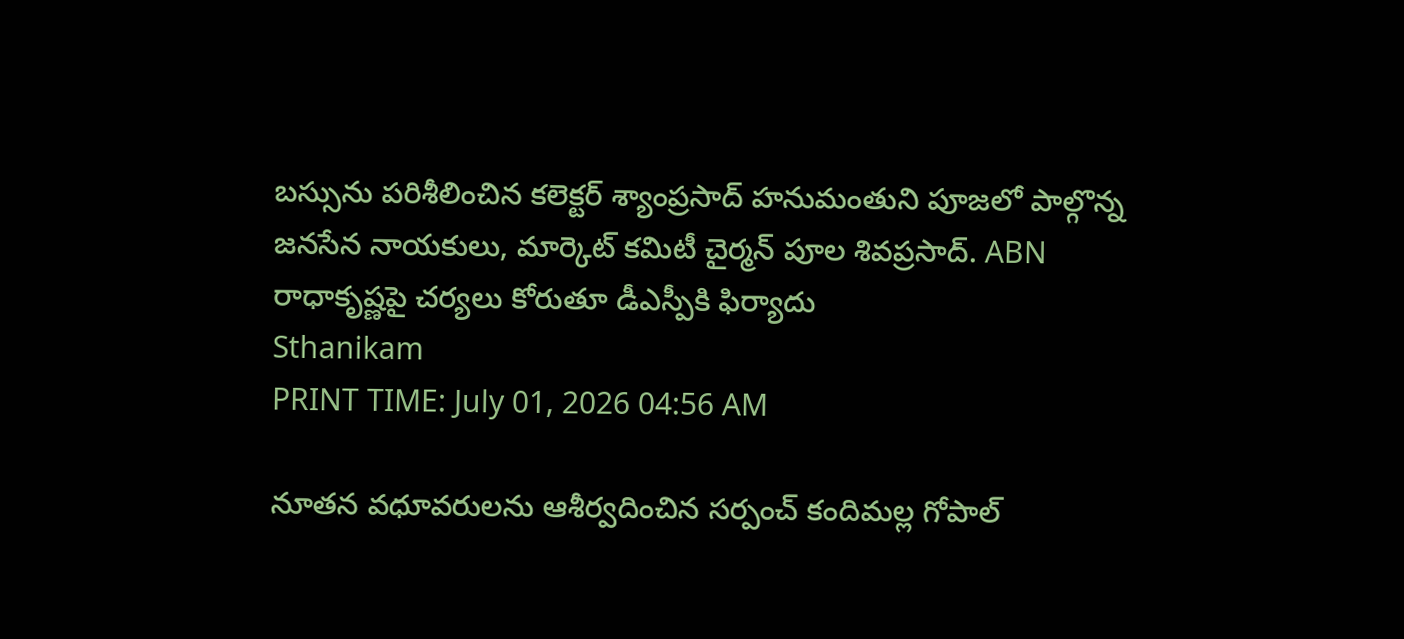బస్సును పరిశీలించిన కలెక్టర్ శ్యాంప్రసాద్ హనుమంతుని పూజలో పాల్గొన్న జనసేన నాయకులు, మార్కెట్ కమిటీ చైర్మన్ పూల శివప్రసాద్. ABN రాధాకృష్ణపై చర్యలు కోరుతూ డీఎస్పీకి ఫిర్యాదు
Sthanikam
PRINT TIME: July 01, 2026 04:56 AM

నూతన వధూవరులను ఆశీర్వదించిన సర్పంచ్ కందిమల్ల గోపాల్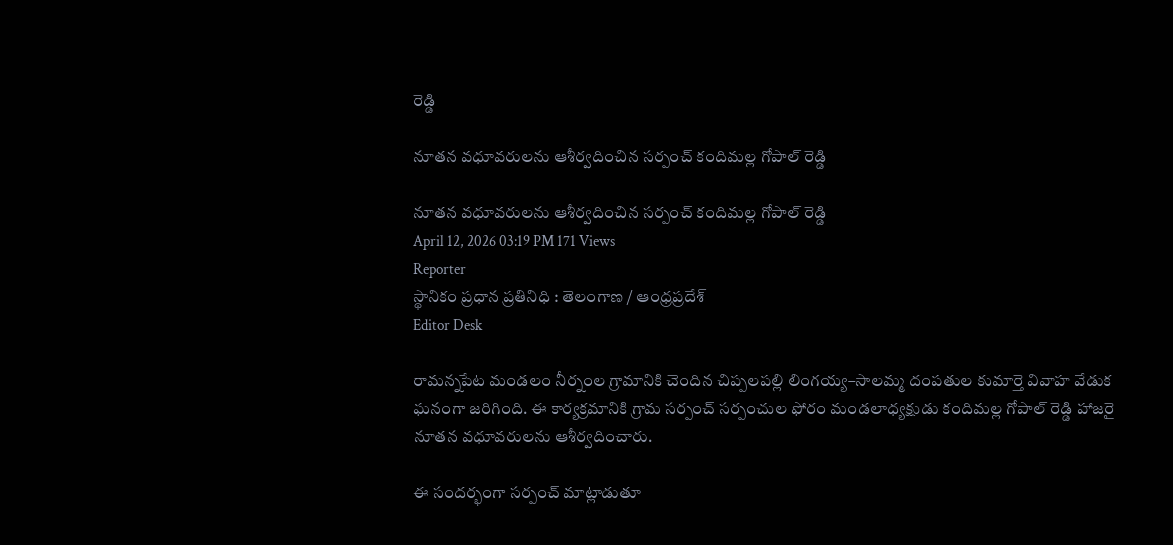రెడ్డి

నూతన వధూవరులను ఆశీర్వదించిన సర్పంచ్ కందిమల్ల గోపాల్ రెడ్డి

నూతన వధూవరులను ఆశీర్వదించిన సర్పంచ్ కందిమల్ల గోపాల్ రెడ్డి
April 12, 2026 03:19 PM 171 Views
Reporter
స్థానికం ప్రధాన ప్రతినిధి : తెలంగాణ / ఆంధ్రప్రదేశ్
Editor Desk

రామన్నపేట మండలం నీర్నంల గ్రామానికి చెందిన చిప్పలపల్లి లింగయ్య–సాలమ్మ దంపతుల కుమార్తె వివాహ వేడుక ఘనంగా జరిగింది. ఈ కార్యక్రమానికి గ్రామ సర్పంచ్ సర్పంచుల ఫోరం మండలాధ్యక్షుడు కందిమల్ల గోపాల్ రెడ్డి హాజరై నూతన వధూవరులను ఆశీర్వదించారు.

ఈ సందర్భంగా సర్పంచ్ మాట్లాడుతూ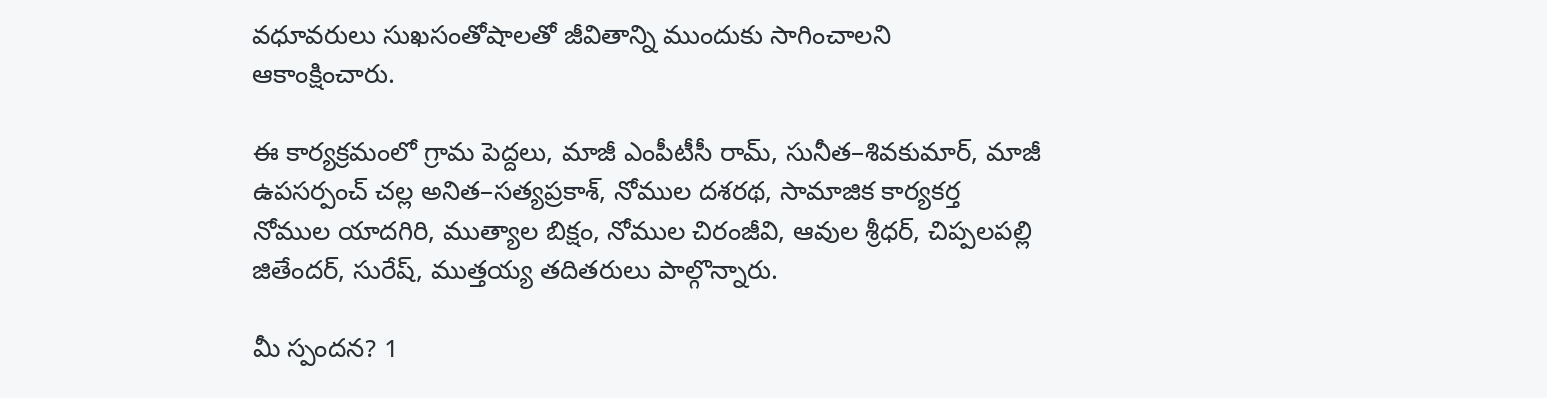వధూవరులు సుఖసంతోషాలతో జీవితాన్ని ముందుకు సాగించాలని ఆకాంక్షించారు.

ఈ కార్యక్రమంలో గ్రామ పెద్దలు, మాజీ ఎంపీటీసీ రామ్, సునీత–శివకుమార్, మాజీ ఉపసర్పంచ్ చల్ల అనిత–సత్యప్రకాశ్, నోముల దశరథ, సామాజిక కార్యకర్త నోముల యాదగిరి, ముత్యాల బిక్షం, నోముల చిరంజీవి, ఆవుల శ్రీధర్, చిప్పలపల్లి జితేందర్, సురేష్, ముత్తయ్య తదితరులు పాల్గొన్నారు.

మీ స్పందన? 1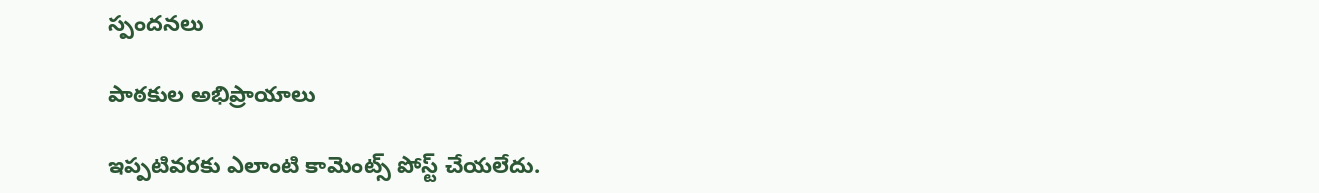స్పందనలు

పాఠకుల అభిప్రాయాలు

ఇప్పటివరకు ఎలాంటి కామెంట్స్ పోస్ట్ చేయలేదు.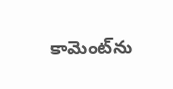కామెంట్‌ను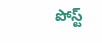పోస్ట్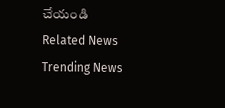చేయండి
Related News
Trending News